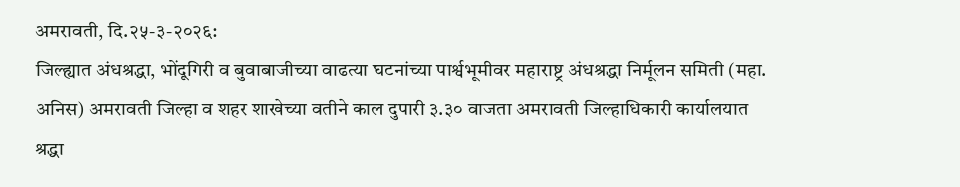अमरावती, दि.२५-३-२०२६:
जिल्ह्यात अंधश्रद्धा, भोंदूगिरी व बुवाबाजीच्या वाढत्या घटनांच्या पार्श्वभूमीवर महाराष्ट्र अंधश्रद्धा निर्मूलन समिती (महा. अनिस) अमरावती जिल्हा व शहर शाखेच्या वतीने काल दुपारी ३.३० वाजता अमरावती जिल्हाधिकारी कार्यालयात श्रद्धा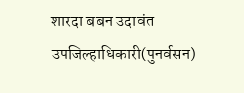शारदा बबन उदावंत उपजिल्हाधिकारी(पुनर्वसन)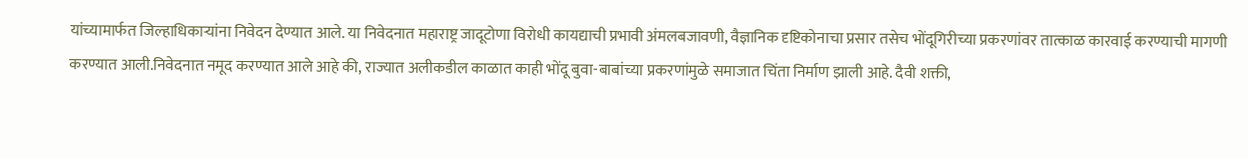यांच्यामार्फत जिल्हाधिकाऱ्यांना निवेदन देण्यात आले. या निवेदनात महाराष्ट्र जादूटोणा विरोधी कायद्याची प्रभावी अंमलबजावणी, वैज्ञानिक दृष्टिकोनाचा प्रसार तसेच भोंदूगिरीच्या प्रकरणांवर तात्काळ कारवाई करण्याची मागणी करण्यात आली.निवेदनात नमूद करण्यात आले आहे की, राज्यात अलीकडील काळात काही भोंदू बुवा-बाबांच्या प्रकरणांमुळे समाजात चिंता निर्माण झाली आहे. दैवी शक्ती,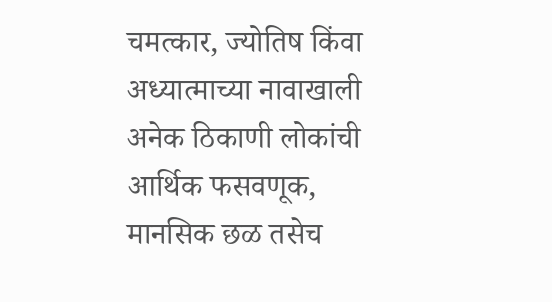चमत्कार, ज्योतिष किंवा अध्यात्माच्या नावाखाली अनेक ठिकाणी लोकांची आर्थिक फसवणूक, मानसिक छळ तसेच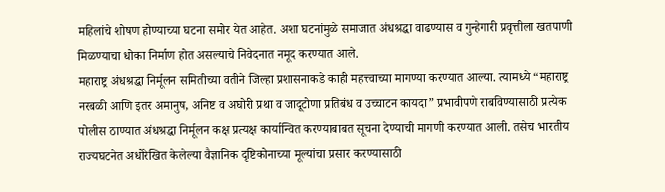महिलांचे शोषण होण्याच्या घटना समोर येत आहेत. अशा घटनांमुळे समाजात अंधश्रद्धा वाढण्यास व गुन्हेगारी प्रवृत्तीला खतपाणी मिळण्याचा धोका निर्माण होत असल्याचे निवेदनात नमूद करण्यात आले.
महाराष्ट्र अंधश्रद्धा निर्मूलन समितीच्या वतीने जिल्हा प्रशासनाकडे काही महत्त्वाच्या मागण्या करण्यात आल्या. त्यामध्ये “महाराष्ट्र नरबळी आणि इतर अमानुष, अनिष्ट व अघोरी प्रथा व जादूटोणा प्रतिबंध व उच्चाटन कायदा” प्रभावीपणे राबविण्यासाठी प्रत्येक पोलीस ठाण्यात अंधश्रद्धा निर्मूलन कक्ष प्रत्यक्ष कार्यान्वित करण्याबाबत सूचना देण्याची मागणी करण्यात आली. तसेच भारतीय राज्यघटनेत अधोरेखित केलेल्या वैज्ञानिक दृष्टिकोनाच्या मूल्यांचा प्रसार करण्यासाठी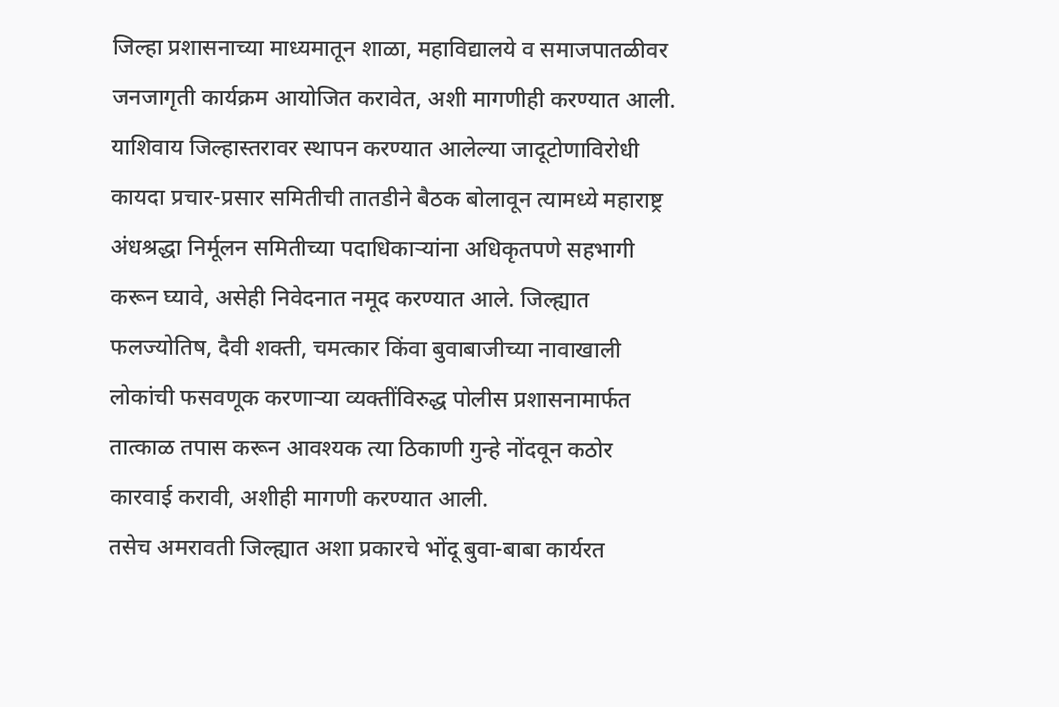जिल्हा प्रशासनाच्या माध्यमातून शाळा, महाविद्यालये व समाजपातळीवर जनजागृती कार्यक्रम आयोजित करावेत, अशी मागणीही करण्यात आली.
याशिवाय जिल्हास्तरावर स्थापन करण्यात आलेल्या जादूटोणाविरोधी कायदा प्रचार-प्रसार समितीची तातडीने बैठक बोलावून त्यामध्ये महाराष्ट्र अंधश्रद्धा निर्मूलन समितीच्या पदाधिकाऱ्यांना अधिकृतपणे सहभागी करून घ्यावे, असेही निवेदनात नमूद करण्यात आले. जिल्ह्यात फलज्योतिष, दैवी शक्ती, चमत्कार किंवा बुवाबाजीच्या नावाखाली लोकांची फसवणूक करणाऱ्या व्यक्तींविरुद्ध पोलीस प्रशासनामार्फत तात्काळ तपास करून आवश्यक त्या ठिकाणी गुन्हे नोंदवून कठोर कारवाई करावी, अशीही मागणी करण्यात आली.
तसेच अमरावती जिल्ह्यात अशा प्रकारचे भोंदू बुवा-बाबा कार्यरत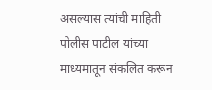असल्यास त्यांची माहिती पोलीस पाटील यांच्या माध्यमातून संकलित करून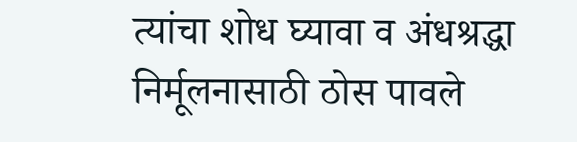त्यांचा शोध घ्यावा व अंधश्रद्धा निर्मूलनासाठी ठोस पावले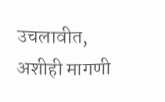उचलावीत, अशीही मागणी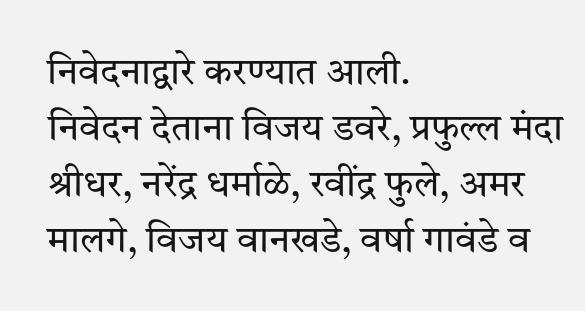निवेदनाद्वारे करण्यात आली.
निवेदन देताना विजय डवरे, प्रफुल्ल मंदा श्रीधर, नरेंद्र धर्माळे, रवींद्र फुले, अमर मालगे, विजय वानखडे, वर्षा गावंडे व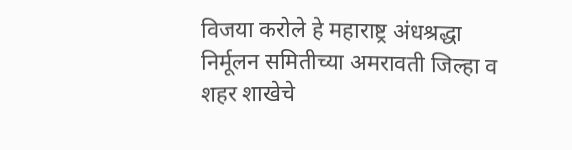विजया करोले हे महाराष्ट्र अंधश्रद्धा निर्मूलन समितीच्या अमरावती जिल्हा व शहर शाखेचे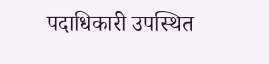पदाधिकारी उपस्थित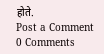होते.
Post a Comment
0 Comments